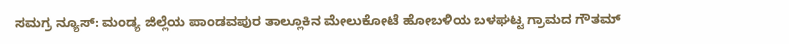ಸಮಗ್ರ ನ್ಯೂಸ್: ಮಂಡ್ಯ ಜಿಲ್ಲೆಯ ಪಾಂಡವಪುರ ತಾಲ್ಲೂಕಿನ ಮೇಲುಕೋಟೆ ಹೋಬಳಿಯ ಬಳಘಟ್ಟ ಗ್ರಾಮದ ಗೌತಮ್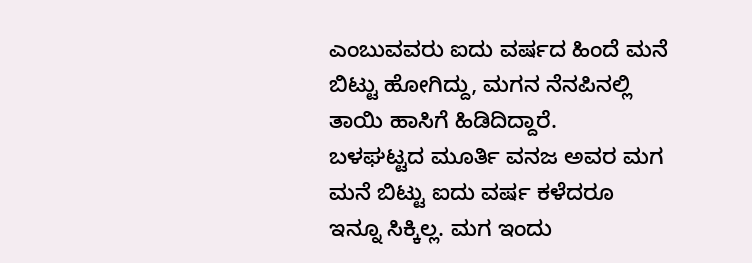ಎಂಬುವವರು ಐದು ವರ್ಷದ ಹಿಂದೆ ಮನೆ ಬಿಟ್ಟು ಹೋಗಿದ್ದು, ಮಗನ ನೆನಪಿನಲ್ಲಿ ತಾಯಿ ಹಾಸಿಗೆ ಹಿಡಿದಿದ್ದಾರೆ.
ಬಳಘಟ್ಟದ ಮೂರ್ತಿ ವನಜ ಅವರ ಮಗ ಮನೆ ಬಿಟ್ಟು ಐದು ವರ್ಷ ಕಳೆದರೂ ಇನ್ನೂ ಸಿಕ್ಕಿಲ್ಲ. ಮಗ ಇಂದು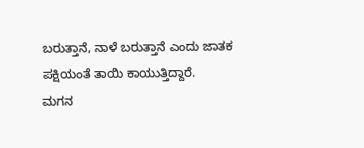ಬರುತ್ತಾನೆ, ನಾಳೆ ಬರುತ್ತಾನೆ ಎಂದು ಜಾತಕ ಪಕ್ಷಿಯಂತೆ ತಾಯಿ ಕಾಯುತ್ತಿದ್ದಾರೆ.
ಮಗನ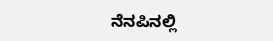ನೆನಪಿನಲ್ಲಿ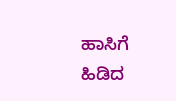ಹಾಸಿಗೆ ಹಿಡಿದ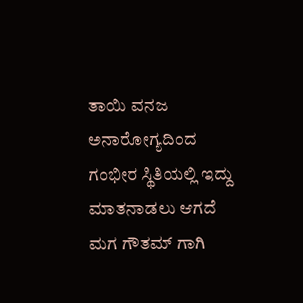ತಾಯಿ ವನಜ ಅನಾರೋಗ್ಯದಿಂದ ಗಂಭೀರ ಸ್ಥಿತಿಯಲ್ಲಿ ಇದ್ದು ಮಾತನಾಡಲು ಆಗದೆ ಮಗ ಗೌತಮ್ ಗಾಗಿ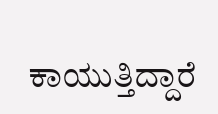ಕಾಯುತ್ತಿದ್ದಾರೆ